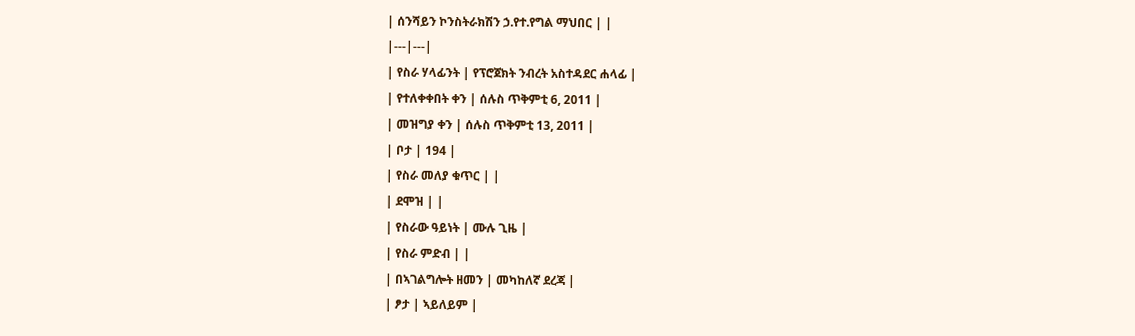| ሰንሻይን ኮንስትራክሽን ኃ.የተ.የግል ማህበር | |
|---|---|
| የስራ ሃላፊንት | የፕሮጀክት ንብረት አስተዳደር ሐላፊ |
| የተለቀቀበት ቀን | ሰሉስ ጥቅምቲ 6, 2011 |
| መዝግያ ቀን | ሰሉስ ጥቅምቲ 13, 2011 |
| ቦታ | 194 |
| የስራ መለያ ቁጥር | |
| ደሞዝ | |
| የስራው ዓይነት | ሙሉ ጊዜ |
| የስራ ምድብ | |
| በኣገልግሎት ዘመን | መካከለኛ ደረጃ |
| ፆታ | ኣይለይም |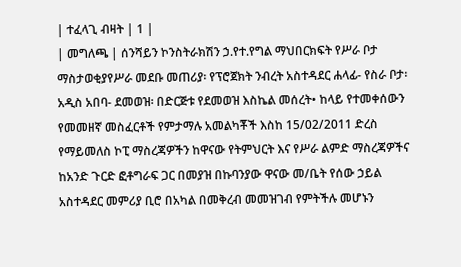| ተፈላጊ ብዛት | 1 |
| መግለጫ | ሰንሻይን ኮንስትራክሽን ኃ.የተ.የግል ማህበርክፍት የሥራ ቦታ ማስታወቂያየሥራ መደቡ መጠሪያ፡ የፕሮጀክት ንብረት አስተዳደር ሐላፊ- የስራ ቦታ፡ አዲስ አበባ- ደመወዝ፡ በድርጅቱ የደመወዝ እስኬል መሰረት• ከላይ የተመቀሰውን የመመዘኛ መስፈርቶች የምታማሉ አመልካቾች እስከ 15/02/2011 ድረስ የማይመለስ ኮፒ ማስረጃዎችን ከዋናው የትምህርት እና የሥራ ልምድ ማስረጃዎችና ከአንድ ጉርድ ፎቶግራፍ ጋር በመያዝ በኩባንያው ዋናው መ/ቤት የሰው ኃይል አስተዳደር መምሪያ ቢሮ በአካል በመቅረብ መመዝገብ የምትችሉ መሆኑን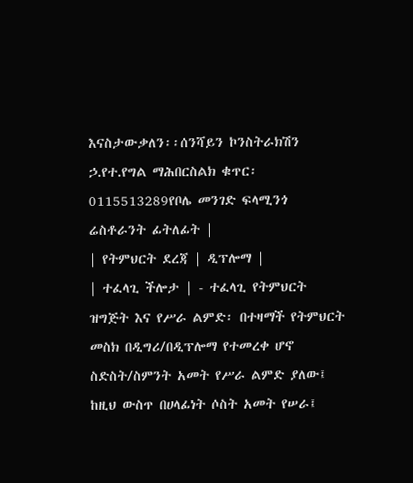እናስታውቃለን፡፡ሰንሻይን ኮንስትራክሽን ኃ.የተ.የግል ማሕበርስልክ ቁጥር፡ 0115513289የቦሌ መንገድ ፍላሚንጎ ሬስቶራንት ፊትለፊት |
| የትምህርት ደረጃ | ዲፕሎማ |
| ተፈላጊ ችሎታ | - ተፈላጊ የትምህርት ዝግጅት እና የሥራ ልምድ፡ በተዛማች የትምህርት መስክ በዲግሪ/በዲፕሎማ የተመረቀ ሆኖ ስድስት/ስምንት አመት የሥራ ልምድ ያለው፤ ከዚህ ውስጥ በሀላፊነት ሶስት አመት የሠራ፤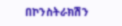በኮንስትራክሽን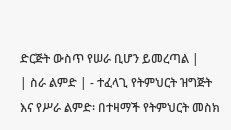ድርጅት ውስጥ የሠራ ቢሆን ይመረጣል |
| ስራ ልምድ | - ተፈላጊ የትምህርት ዝግጅት እና የሥራ ልምድ፡ በተዛማች የትምህርት መስክ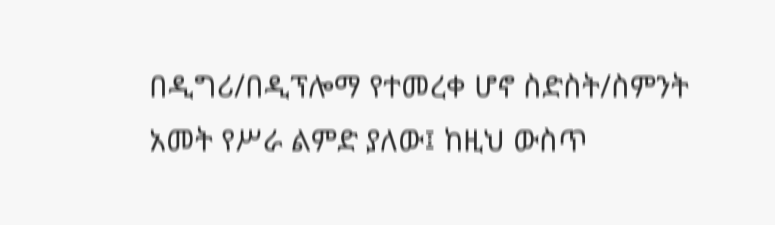በዲግሪ/በዲፕሎማ የተመረቀ ሆኖ ስድስት/ስምንት አመት የሥራ ልምድ ያለው፤ ከዚህ ውስጥ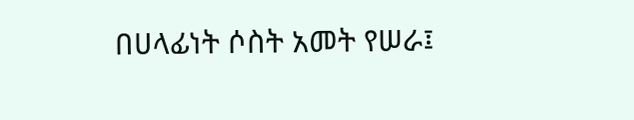በሀላፊነት ሶስት አመት የሠራ፤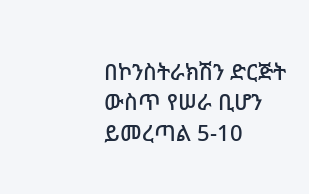በኮንስትራክሽን ድርጅት ውስጥ የሠራ ቢሆን ይመረጣል 5-10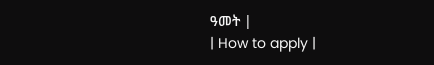ዓመት |
| How to apply |